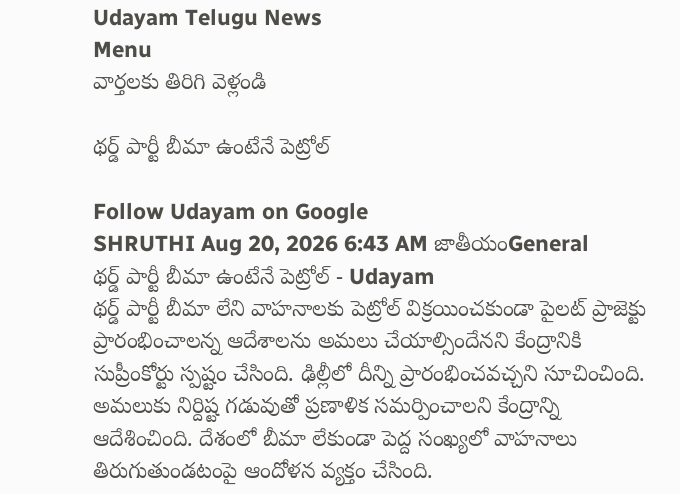Udayam Telugu News
Menu
వార్తలకు తిరిగి వెళ్లండి

థర్డ్‌ పార్టీ బీమా ఉంటేనే పెట్రోల్‌

Follow Udayam on Google
SHRUTHI Aug 20, 2026 6:43 AM జాతీయంGeneral
థర్డ్‌ పార్టీ బీమా ఉంటేనే పెట్రోల్‌ - Udayam
థర్డ్‌ పార్టీ బీమా లేని వాహనాలకు పెట్రోల్‌ విక్రయించకుండా పైలట్‌ ప్రాజెక్టు ప్రారంభించాలన్న ఆదేశాలను అమలు చేయాల్సిందేనని కేంద్రానికి సుప్రీంకోర్టు స్పష్టం చేసింది. ఢిల్లీలో దీన్ని ప్రారంభించవచ్చని సూచించింది. అమలుకు నిర్దిష్ట గడువుతో ప్రణాళిక సమర్పించాలని కేంద్రాన్ని ఆదేశించింది. దేశంలో బీమా లేకుండా పెద్ద సంఖ్యలో వాహనాలు తిరుగుతుండటంపై ఆందోళన వ్యక్తం చేసింది.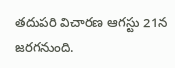తదుపరి విచారణ ఆగస్టు 21న జరగనుంది.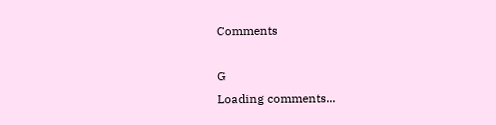Comments

G
Loading comments...